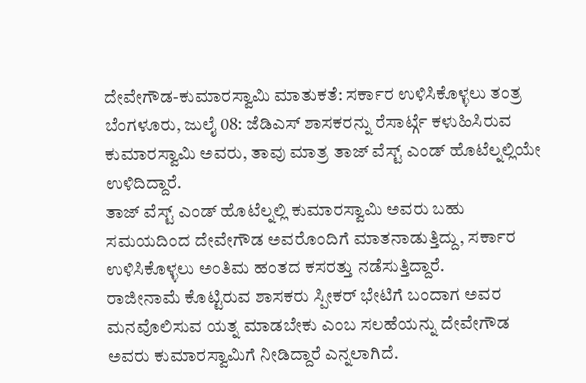ದೇವೇಗೌಡ-ಕುಮಾರಸ್ವಾಮಿ ಮಾತುಕತೆ: ಸರ್ಕಾರ ಉಳಿಸಿಕೊಳ್ಳಲು ತಂತ್ರ
ಬೆಂಗಳೂರು, ಜುಲೈ 08: ಜೆಡಿಎಸ್ ಶಾಸಕರನ್ನು ರೆಸಾರ್ಟ್ಗೆ ಕಳುಹಿಸಿರುವ ಕುಮಾರಸ್ವಾಮಿ ಅವರು, ತಾವು ಮಾತ್ರ ತಾಜ್ ವೆಸ್ಟ್ ಎಂಡ್ ಹೊಟೆಲ್ನಲ್ಲಿಯೇ ಉಳಿದಿದ್ದಾರೆ.
ತಾಜ್ ವೆಸ್ಟ್ ಎಂಡ್ ಹೊಟೆಲ್ನಲ್ಲಿ ಕುಮಾರಸ್ವಾಮಿ ಅವರು ಬಹು ಸಮಯದಿಂದ ದೇವೇಗೌಡ ಅವರೊಂದಿಗೆ ಮಾತನಾಡುತ್ತಿದ್ದು, ಸರ್ಕಾರ ಉಳಿಸಿಕೊಳ್ಳಲು ಅಂತಿಮ ಹಂತದ ಕಸರತ್ತು ನಡೆಸುತ್ತಿದ್ದಾರೆ.
ರಾಜೀನಾಮೆ ಕೊಟ್ಟಿರುವ ಶಾಸಕರು ಸ್ಪೀಕರ್ ಭೇಟಿಗೆ ಬಂದಾಗ ಅವರ ಮನವೊಲಿಸುವ ಯತ್ನ ಮಾಡಬೇಕು ಎಂಬ ಸಲಹೆಯನ್ನು ದೇವೇಗೌಡ ಅವರು ಕುಮಾರಸ್ವಾಮಿಗೆ ನೀಡಿದ್ದಾರೆ ಎನ್ನಲಾಗಿದೆ.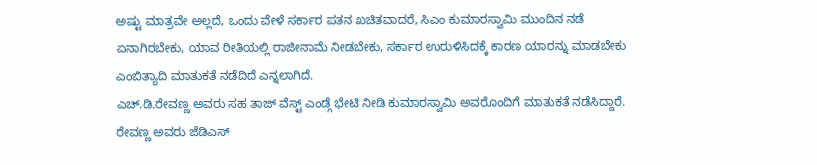ಅಷ್ಟು ಮಾತ್ರವೇ ಅಲ್ಲದೆ, ಒಂದು ವೇಳೆ ಸರ್ಕಾರ ಪತನ ಖಚಿತವಾದರೆ, ಸಿಎಂ ಕುಮಾರಸ್ವಾಮಿ ಮುಂದಿನ ನಡೆ ಏನಾಗಿರಬೇಕು, ಯಾವ ರೀತಿಯಲ್ಲಿ ರಾಜೀನಾಮೆ ನೀಡಬೇಕು, ಸರ್ಕಾರ ಉರುಳಿಸಿದಕ್ಕೆ ಕಾರಣ ಯಾರನ್ನು ಮಾಡಬೇಕು ಎಂಬಿತ್ಯಾದಿ ಮಾತುಕತೆ ನಡೆದಿದೆ ಎನ್ನಲಾಗಿದೆ.
ಎಚ್.ಡಿ.ರೇವಣ್ಣ ಅವರು ಸಹ ತಾಜ್ ವೆಸ್ಟ್ ಎಂಡ್ಗೆ ಭೇಟಿ ನೀಡಿ ಕುಮಾರಸ್ವಾಮಿ ಅವರೊಂದಿಗೆ ಮಾತುಕತೆ ನಡೆಸಿದ್ದಾರೆ. ರೇವಣ್ಣ ಅವರು ಜೆಡಿಎಸ್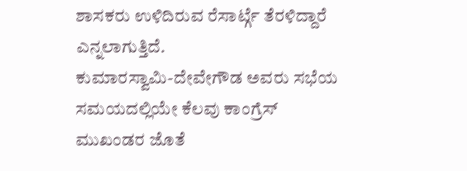ಶಾಸಕರು ಉಳಿದಿರುವ ರೆಸಾರ್ಟ್ಗೆ ತೆರಳಿದ್ದಾರೆ ಎನ್ನಲಾಗುತ್ತಿದೆ.
ಕುಮಾರಸ್ವಾಮಿ-ದೇವೇಗೌಡ ಅವರು ಸಭೆಯ ಸಮಯದಲ್ಲಿಯೇ ಕೆಲವು ಕಾಂಗ್ರೆಸ್ ಮುಖಂಡರ ಜೊತೆ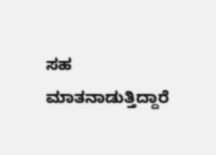ಸಹ ಮಾತನಾಡುತ್ತಿದ್ದಾರೆ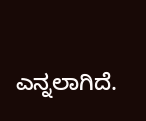ಎನ್ನಲಾಗಿದೆ.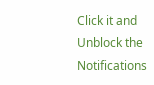Click it and Unblock the Notifications